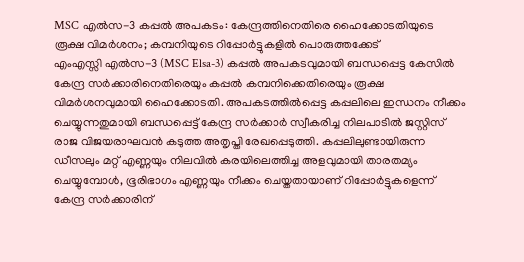MSC എൽസ-3 കപ്പൽ അപകടം: കേന്ദ്രത്തിനെതിരെ ഹൈക്കോടതിയുടെ രൂക്ഷ വിമർശനം; കമ്പനിയുടെ റിപ്പോർട്ടുകളിൽ പൊരുത്തക്കേട്
എംഎസ്സി എൽസ-3 (MSC Elsa-3) കപ്പൽ അപകടവുമായി ബന്ധപ്പെട്ട കേസിൽ കേന്ദ്ര സർക്കാരിനെതിരെയും കപ്പൽ കമ്പനിക്കെതിരെയും രൂക്ഷ വിമർശനവുമായി ഹൈക്കോടതി. അപകടത്തിൽപ്പെട്ട കപ്പലിലെ ഇന്ധനം നീക്കം ചെയ്യുന്നതുമായി ബന്ധപ്പെട്ട് കേന്ദ്ര സർക്കാർ സ്വീകരിച്ച നിലപാടിൽ ജസ്റ്റിസ് രാജ വിജയരാഘവൻ കടുത്ത അതൃപ്തി രേഖപ്പെടുത്തി. കപ്പലിലുണ്ടായിരുന്ന ഡീസലും മറ്റ് എണ്ണയും നിലവിൽ കരയിലെത്തിച്ച അളവുമായി താരതമ്യം ചെയ്യുമ്പോൾ, ഭൂരിഭാഗം എണ്ണയും നീക്കം ചെയ്തതായാണ് റിപ്പോർട്ടുകളെന്ന് കേന്ദ്ര സർക്കാരിന്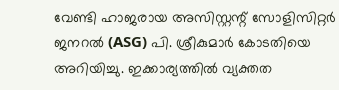വേണ്ടി ഹാജരായ അസിസ്റ്റന്റ് സോളിസിറ്റർ ജനറൽ (ASG) പി. ശ്രീകുമാർ കോടതിയെ അറിയിച്ചു. ഇക്കാര്യത്തിൽ വ്യക്തത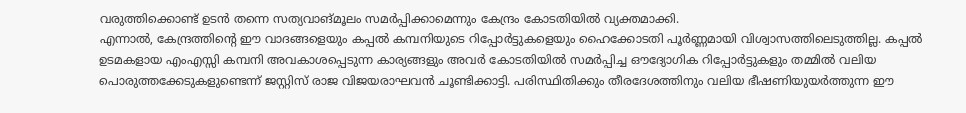വരുത്തിക്കൊണ്ട് ഉടൻ തന്നെ സത്യവാങ്മൂലം സമർപ്പിക്കാമെന്നും കേന്ദ്രം കോടതിയിൽ വ്യക്തമാക്കി.
എന്നാൽ, കേന്ദ്രത്തിന്റെ ഈ വാദങ്ങളെയും കപ്പൽ കമ്പനിയുടെ റിപ്പോർട്ടുകളെയും ഹൈക്കോടതി പൂർണ്ണമായി വിശ്വാസത്തിലെടുത്തില്ല. കപ്പൽ ഉടമകളായ എംഎസ്സി കമ്പനി അവകാശപ്പെടുന്ന കാര്യങ്ങളും അവർ കോടതിയിൽ സമർപ്പിച്ച ഔദ്യോഗിക റിപ്പോർട്ടുകളും തമ്മിൽ വലിയ പൊരുത്തക്കേടുകളുണ്ടെന്ന് ജസ്റ്റിസ് രാജ വിജയരാഘവൻ ചൂണ്ടിക്കാട്ടി. പരിസ്ഥിതിക്കും തീരദേശത്തിനും വലിയ ഭീഷണിയുയർത്തുന്ന ഈ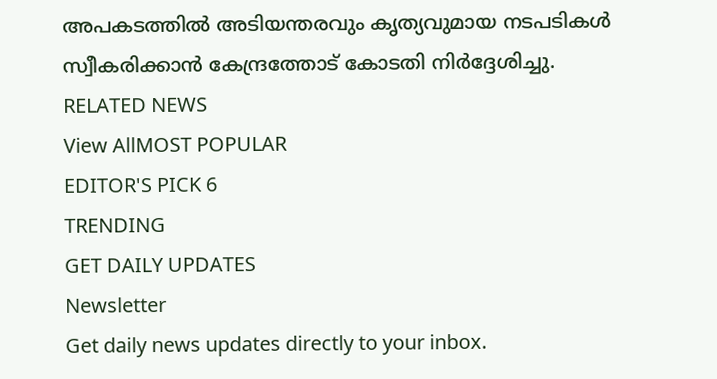അപകടത്തിൽ അടിയന്തരവും കൃത്യവുമായ നടപടികൾ സ്വീകരിക്കാൻ കേന്ദ്രത്തോട് കോടതി നിർദ്ദേശിച്ചു.
RELATED NEWS
View AllMOST POPULAR
EDITOR'S PICK 6
TRENDING
GET DAILY UPDATES
Newsletter
Get daily news updates directly to your inbox.